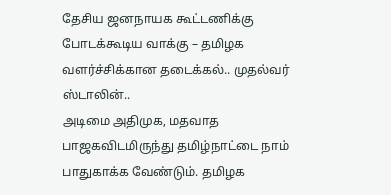தேசிய ஜனநாயக கூட்டணிக்கு போடக்கூடிய வாக்கு – தமிழக வளர்ச்சிக்கான தடைக்கல்.. முதல்வர் ஸ்டாலின்..
அடிமை அதிமுக, மதவாத பாஜகவிடமிருந்து தமிழ்நாட்டை நாம் பாதுகாக்க வேண்டும். தமிழக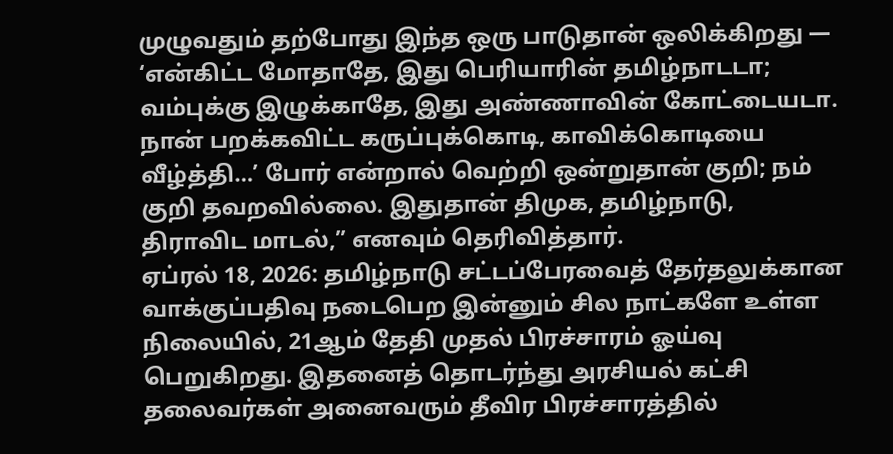முழுவதும் தற்போது இந்த ஒரு பாடுதான் ஒலிக்கிறது — ‘என்கிட்ட மோதாதே, இது பெரியாரின் தமிழ்நாடடா; வம்புக்கு இழுக்காதே, இது அண்ணாவின் கோட்டையடா. நான் பறக்கவிட்ட கருப்புக்கொடி, காவிக்கொடியை வீழ்த்தி…’ போர் என்றால் வெற்றி ஒன்றுதான் குறி; நம் குறி தவறவில்லை. இதுதான் திமுக, தமிழ்நாடு, திராவிட மாடல்,” எனவும் தெரிவித்தார்.
ஏப்ரல் 18, 2026: தமிழ்நாடு சட்டப்பேரவைத் தேர்தலுக்கான வாக்குப்பதிவு நடைபெற இன்னும் சில நாட்களே உள்ள நிலையில், 21ஆம் தேதி முதல் பிரச்சாரம் ஓய்வு பெறுகிறது. இதனைத் தொடர்ந்து அரசியல் கட்சி தலைவர்கள் அனைவரும் தீவிர பிரச்சாரத்தில்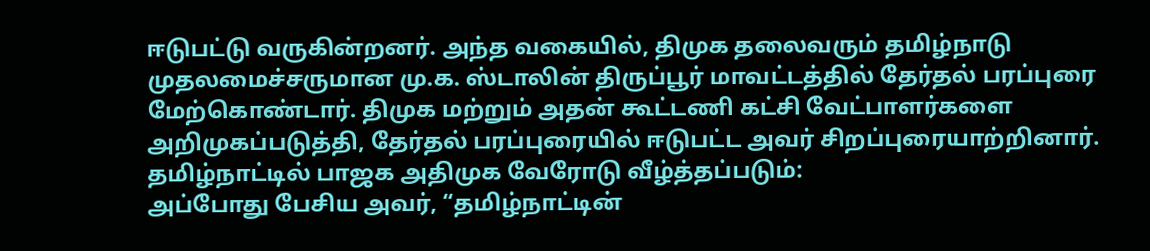ஈடுபட்டு வருகின்றனர். அந்த வகையில், திமுக தலைவரும் தமிழ்நாடு முதலமைச்சருமான மு.க. ஸ்டாலின் திருப்பூர் மாவட்டத்தில் தேர்தல் பரப்புரை மேற்கொண்டார். திமுக மற்றும் அதன் கூட்டணி கட்சி வேட்பாளர்களை அறிமுகப்படுத்தி, தேர்தல் பரப்புரையில் ஈடுபட்ட அவர் சிறப்புரையாற்றினார்.
தமிழ்நாட்டில் பாஜக அதிமுக வேரோடு வீழ்த்தப்படும்:
அப்போது பேசிய அவர், “தமிழ்நாட்டின்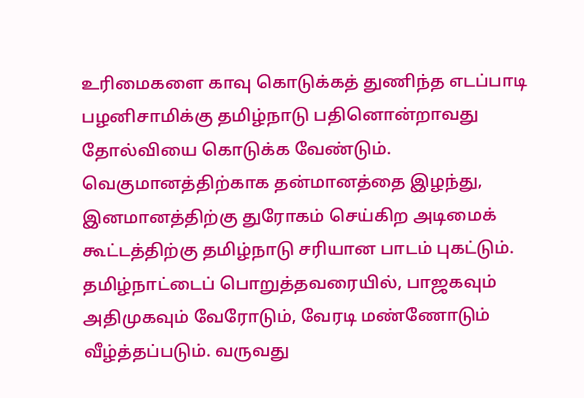உரிமைகளை காவு கொடுக்கத் துணிந்த எடப்பாடி பழனிசாமிக்கு தமிழ்நாடு பதினொன்றாவது தோல்வியை கொடுக்க வேண்டும். வெகுமானத்திற்காக தன்மானத்தை இழந்து, இனமானத்திற்கு துரோகம் செய்கிற அடிமைக் கூட்டத்திற்கு தமிழ்நாடு சரியான பாடம் புகட்டும்.
தமிழ்நாட்டைப் பொறுத்தவரையில், பாஜகவும் அதிமுகவும் வேரோடும், வேரடி மண்ணோடும் வீழ்த்தப்படும். வருவது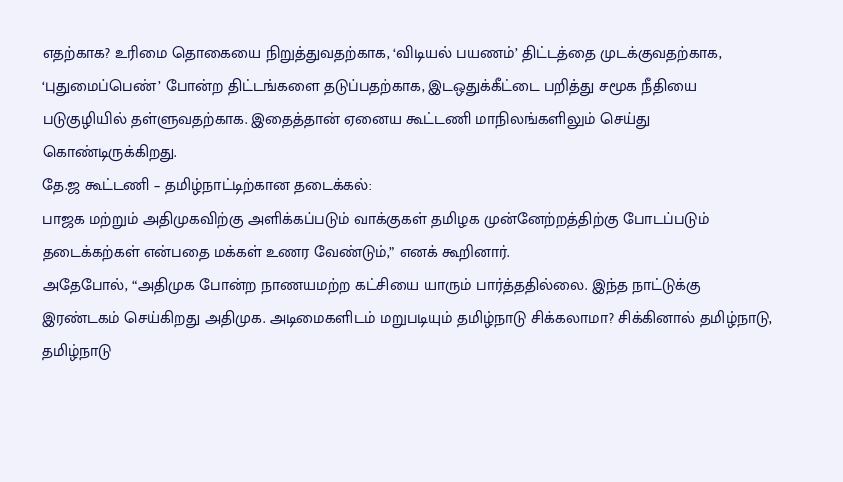எதற்காக? உரிமை தொகையை நிறுத்துவதற்காக, ‘விடியல் பயணம்’ திட்டத்தை முடக்குவதற்காக, ‘புதுமைப்பெண்’ போன்ற திட்டங்களை தடுப்பதற்காக, இடஒதுக்கீட்டை பறித்து சமூக நீதியை படுகுழியில் தள்ளுவதற்காக. இதைத்தான் ஏனைய கூட்டணி மாநிலங்களிலும் செய்து கொண்டிருக்கிறது.
தே.ஜ கூட்டணி – தமிழ்நாட்டிற்கான தடைக்கல்:
பாஜக மற்றும் அதிமுகவிற்கு அளிக்கப்படும் வாக்குகள் தமிழக முன்னேற்றத்திற்கு போடப்படும் தடைக்கற்கள் என்பதை மக்கள் உணர வேண்டும்,” எனக் கூறினார்.
அதேபோல், “அதிமுக போன்ற நாணயமற்ற கட்சியை யாரும் பார்த்ததில்லை. இந்த நாட்டுக்கு இரண்டகம் செய்கிறது அதிமுக. அடிமைகளிடம் மறுபடியும் தமிழ்நாடு சிக்கலாமா? சிக்கினால் தமிழ்நாடு, தமிழ்நாடு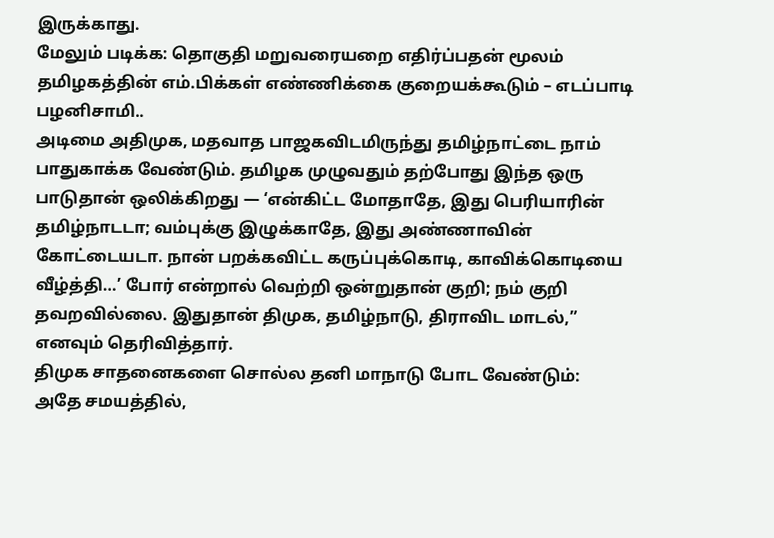இருக்காது.
மேலும் படிக்க: தொகுதி மறுவரையறை எதிர்ப்பதன் மூலம் தமிழகத்தின் எம்.பிக்கள் எண்ணிக்கை குறையக்கூடும் – எடப்பாடி பழனிசாமி..
அடிமை அதிமுக, மதவாத பாஜகவிடமிருந்து தமிழ்நாட்டை நாம் பாதுகாக்க வேண்டும். தமிழக முழுவதும் தற்போது இந்த ஒரு பாடுதான் ஒலிக்கிறது — ‘என்கிட்ட மோதாதே, இது பெரியாரின் தமிழ்நாடடா; வம்புக்கு இழுக்காதே, இது அண்ணாவின் கோட்டையடா. நான் பறக்கவிட்ட கருப்புக்கொடி, காவிக்கொடியை வீழ்த்தி…’ போர் என்றால் வெற்றி ஒன்றுதான் குறி; நம் குறி தவறவில்லை. இதுதான் திமுக, தமிழ்நாடு, திராவிட மாடல்,” எனவும் தெரிவித்தார்.
திமுக சாதனைகளை சொல்ல தனி மாநாடு போட வேண்டும்:
அதே சமயத்தில்,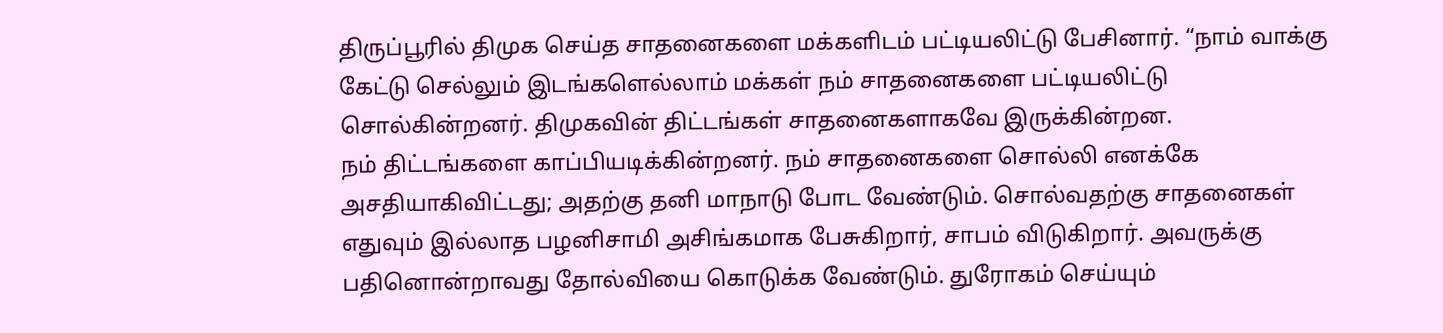திருப்பூரில் திமுக செய்த சாதனைகளை மக்களிடம் பட்டியலிட்டு பேசினார். “நாம் வாக்கு கேட்டு செல்லும் இடங்களெல்லாம் மக்கள் நம் சாதனைகளை பட்டியலிட்டு சொல்கின்றனர். திமுகவின் திட்டங்கள் சாதனைகளாகவே இருக்கின்றன.
நம் திட்டங்களை காப்பியடிக்கின்றனர். நம் சாதனைகளை சொல்லி எனக்கே அசதியாகிவிட்டது; அதற்கு தனி மாநாடு போட வேண்டும். சொல்வதற்கு சாதனைகள் எதுவும் இல்லாத பழனிசாமி அசிங்கமாக பேசுகிறார், சாபம் விடுகிறார். அவருக்கு பதினொன்றாவது தோல்வியை கொடுக்க வேண்டும். துரோகம் செய்யும்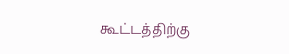கூட்டத்திற்கு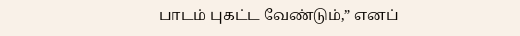பாடம் புகட்ட வேண்டும்,” எனப்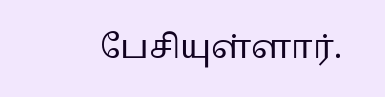பேசியுள்ளார்.